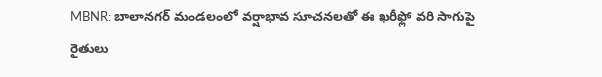MBNR: బాలానగర్ మండలంలో వర్షాభావ సూచనలతో ఈ ఖరీఫ్లో వరి సాగుపై రైతులు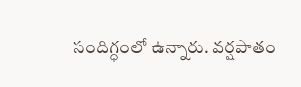సందిగ్ధంలో ఉన్నారు. వర్షపాతం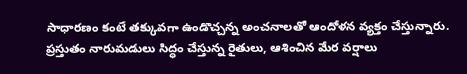సాధారణం కంటే తక్కువగా ఉండొచ్చన్న అంచనాలతో ఆందోళన వ్యక్తం చేస్తున్నారు. ప్రస్తుతం నారుమడులు సిద్ధం చేస్తున్న రైతులు, ఆశించిన మేర వర్షాలు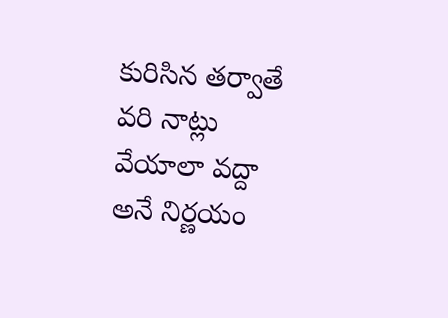కురిసిన తర్వాతే వరి నాట్లు వేయాలా వద్దా అనే నిర్ణయం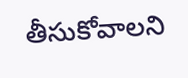తీసుకోవాలని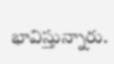భావిస్తున్నారు.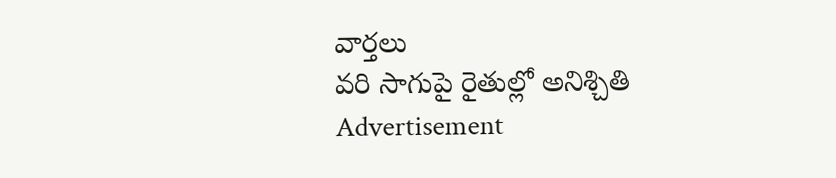వార్తలు
వరి సాగుపై రైతుల్లో అనిశ్చితి
Advertisement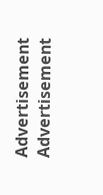Advertisement
Advertisement